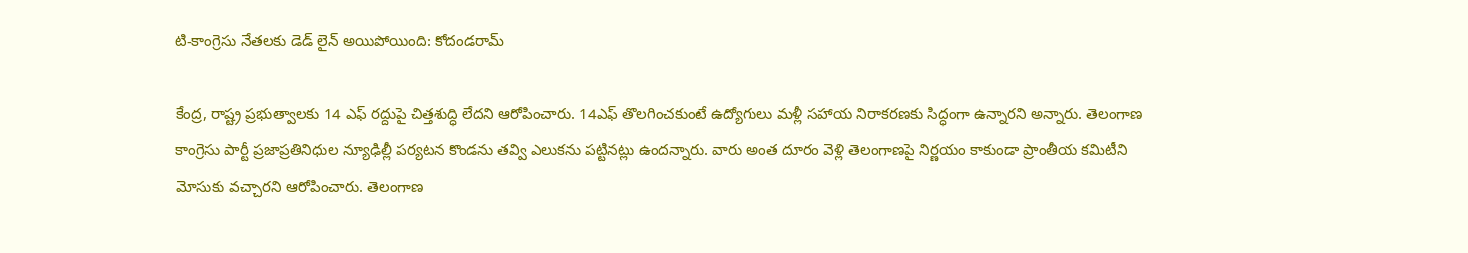టి-కాంగ్రెసు నేతలకు డెడ్ లైన్ అయిపోయింది: కోదండరామ్

కేంద్ర, రాష్ట్ర ప్రభుత్వాలకు 14 ఎఫ్ రద్దుపై చిత్తశుద్ధి లేదని ఆరోపించారు. 14ఎఫ్ తొలగించకుంటే ఉద్యోగులు మళ్లీ సహాయ నిరాకరణకు సిద్ధంగా ఉన్నారని అన్నారు. తెలంగాణ కాంగ్రెసు పార్టీ ప్రజాప్రతినిధుల న్యూఢిల్లీ పర్యటన కొండను తవ్వి ఎలుకను పట్టినట్లు ఉందన్నారు. వారు అంత దూరం వెళ్లి తెలంగాణపై నిర్ణయం కాకుండా ప్రాంతీయ కమిటీని మోసుకు వచ్చారని ఆరోపించారు. తెలంగాణ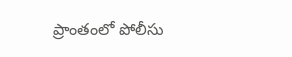ప్రాంతంలో పోలీసు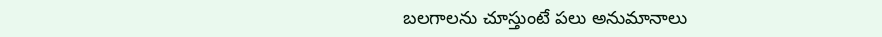బలగాలను చూస్తుంటే పలు అనుమానాలు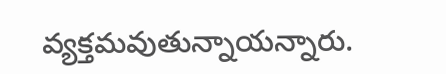వ్యక్తమవుతున్నాయన్నారు.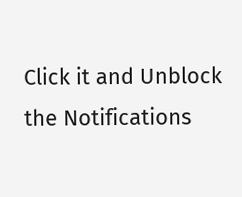Click it and Unblock the Notifications